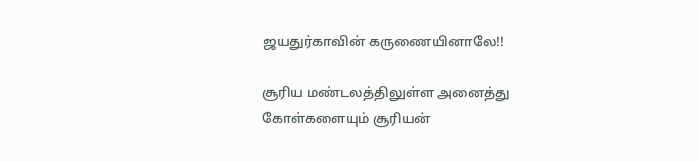ஜயதுர்காவின் கருணையினாலே!!

சூரிய மண்டலத்திலுள்ள அனைத்து கோள்களையும் சூரியன்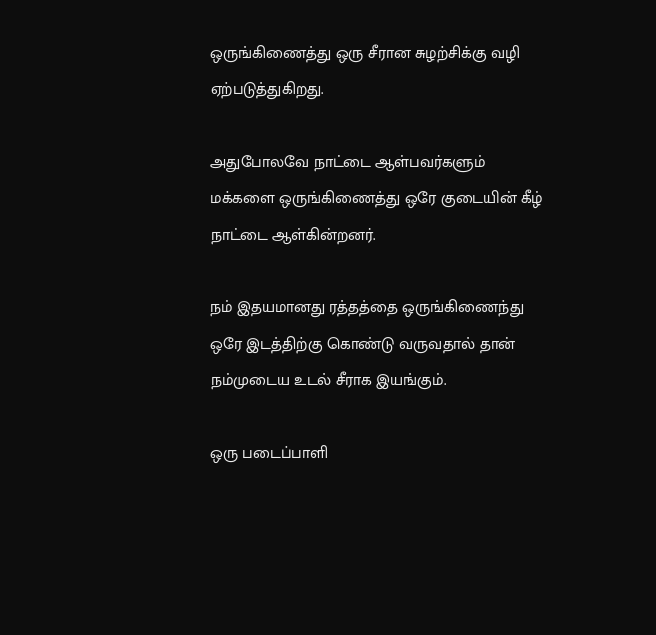ஒருங்கிணைத்து ஒரு சீரான சுழற்சிக்கு வழி ஏற்படுத்துகிறது.

அதுபோலவே நாட்டை ஆள்பவர்களும் மக்களை ஒருங்கிணைத்து ஒரே குடையின் கீழ் நாட்டை ஆள்கின்றனர்.

நம் இதயமானது ரத்தத்தை ஒருங்கிணைந்து ஒரே இடத்திற்கு கொண்டு வருவதால் தான் நம்முடைய உடல் சீராக இயங்கும்.

ஒரு படைப்பாளி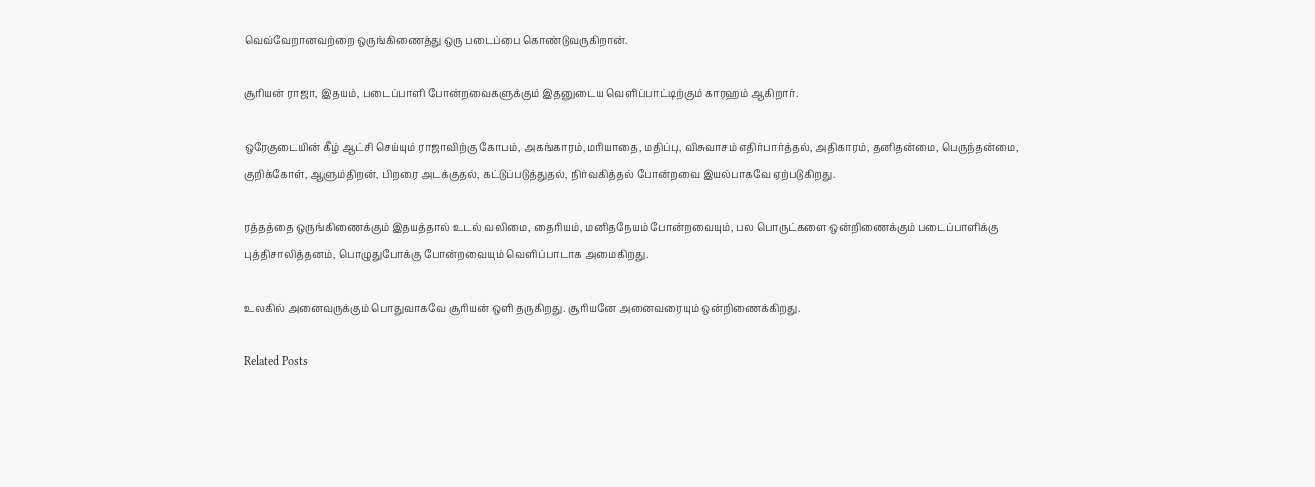வெவ்வேறானவற்றை ஒருங்கிணைத்து ஒரு படைப்பை கொண்டுவருகிறான்.

சூரியன் ராஜா, இதயம், படைப்பாளி போன்றவைகளுக்கும் இதனுடைய வெளிப்பாட்டிற்கும் காரஹம் ஆகிறார்.

ஒரேகுடையின் கீழ் ஆட்சி செய்யும் ராஜாவிற்கு கோபம், அகங்காரம்,மரியாதை, மதிப்பு, விசுவாசம் எதிர்பார்த்தல், அதிகாரம், தனிதன்மை, பெருந்தன்மை, குறிக்கோள், ஆளும்திறன், பிறரை அடக்குதல், கட்டுப்படுத்துதல், நிர்வகித்தல் போன்றவை இயல்பாகவே ஏற்படுகிறது.

ரத்தத்தை ஒருங்கிணைக்கும் இதயத்தால் உடல் வலிமை, தைரியம், மனிதநேயம் போன்றவையும், பல பொருட்களை ஒன்றிணைக்கும் படைப்பாளிக்கு புத்திசாலித்தனம், பொழுதுபோக்கு போன்றவையும் வெளிப்பாடாக அமைகிறது.

உலகில் அனைவருக்கும் பொதுவாகவே சூரியன் ஒளி தருகிறது. சூரியனே அனைவரையும் ஒன்றிணைக்கிறது.

Related Posts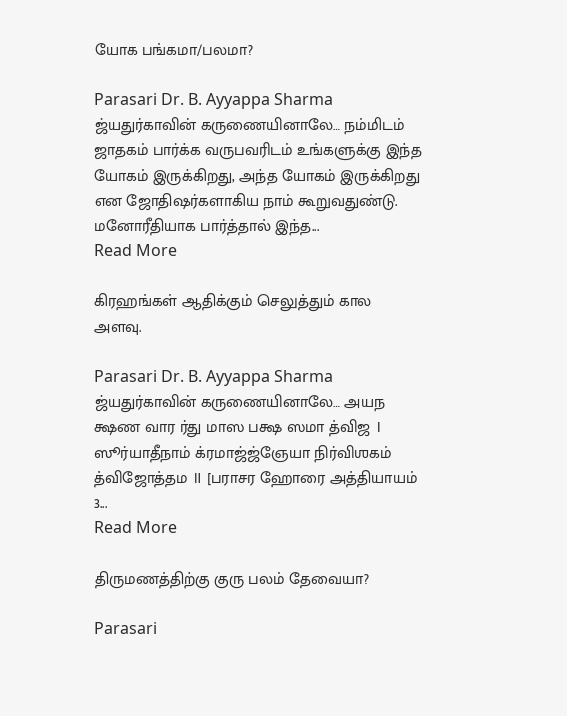யோக பங்கமா/பலமா?

Parasari Dr. B. Ayyappa Sharma
ஜ்யதுர்காவின் கருணையினாலே… நம்மிடம் ஜாதகம் பார்க்க வருபவரிடம் உங்களுக்கு இந்த யோகம் இருக்கிறது, அந்த யோகம் இருக்கிறது என ஜோதிஷர்களாகிய நாம் கூறுவதுண்டு. மனோரீதியாக பார்த்தால் இந்த...
Read More

கிரஹங்கள் ஆதிக்கும் செலுத்தும் கால அளவு.

Parasari Dr. B. Ayyappa Sharma
ஜ்யதுர்காவின் கருணையினாலே… அயந க்ஷண வார ர்து மாஸ பக்ஷ ஸமா த்விஜ । ஸூர்யாதீநாம் க்ரமாஜ்ஜ்ஞேயா நிர்விஶகம் த்விஜோத்தம ॥ [பராசர ஹோரை அத்தியாயம் 3...
Read More

திருமணத்திற்கு குரு பலம் தேவையா?

Parasari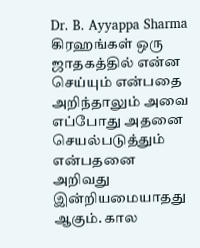Dr. B. Ayyappa Sharma
கிரஹங்கள் ஒரு ஜாதகத்தில் என்ன செய்யும் என்பதை அறிந்தாலும் அவை எப்போது அதனை செயல்படுத்தும் என்பதனை அறிவது இன்றியமையாதது ஆகும். கால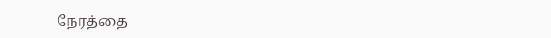நேரத்தை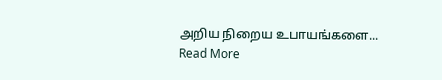அறிய நிறைய உபாயங்களை...
Read More